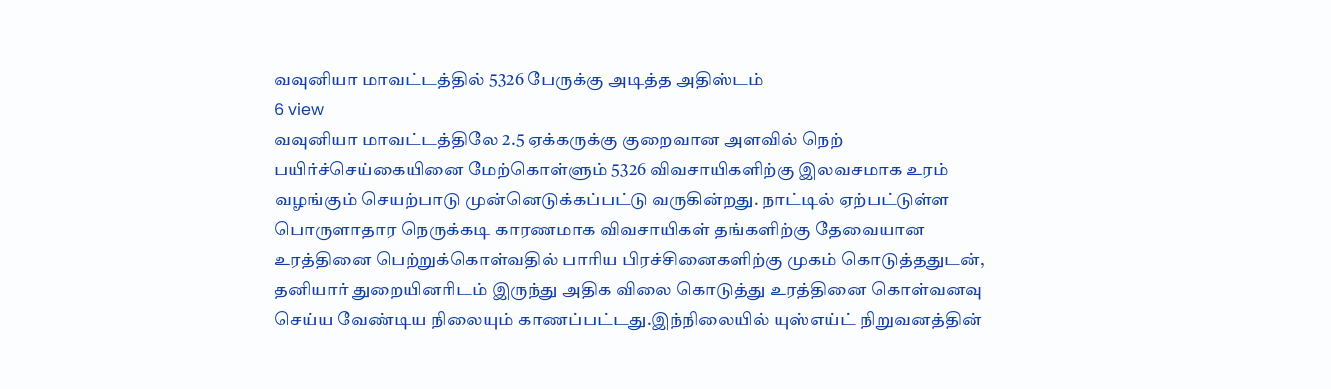வவுனியா மாவட்டத்தில் 5326 பேருக்கு அடித்த அதிஸ்டம்
6 view
வவுனியா மாவட்டத்திலே 2.5 ஏக்கருக்கு குறைவான அளவில் நெற் பயிர்ச்செய்கையினை மேற்கொள்ளும் 5326 விவசாயிகளிற்கு இலவசமாக உரம் வழங்கும் செயற்பாடு முன்னெடுக்கப்பட்டு வருகின்றது. நாட்டில் ஏற்பட்டுள்ள பொருளாதார நெருக்கடி காரணமாக விவசாயிகள் தங்களிற்கு தேவையான உரத்தினை பெற்றுக்கொள்வதில் பாரிய பிரச்சினைகளிற்கு முகம் கொடுத்ததுடன், தனியார் துறையினரிடம் இருந்து அதிக விலை கொடுத்து உரத்தினை கொள்வனவு செய்ய வேண்டிய நிலையும் காணப்பட்டது.இந்நிலையில் யுஸ்எய்ட் நிறுவனத்தின்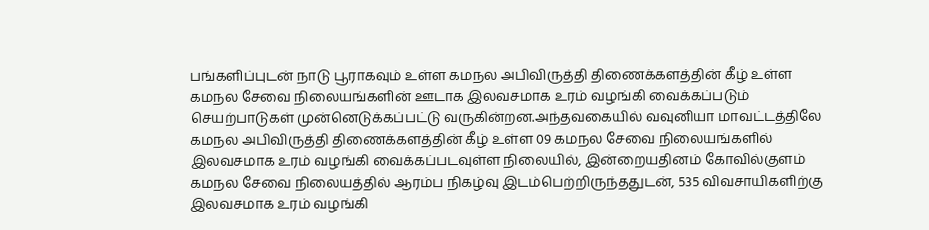பங்களிப்புடன் நாடு பூராகவும் உள்ள கமநல அபிவிருத்தி திணைக்களத்தின் கீழ் உள்ள கமநல சேவை நிலையங்களின் ஊடாக இலவசமாக உரம் வழங்கி வைக்கப்படும் செயற்பாடுகள் முன்னெடுக்கப்பட்டு வருகின்றன.அந்தவகையில் வவுனியா மாவட்டத்திலே கமநல அபிவிருத்தி திணைக்களத்தின் கீழ் உள்ள 09 கமநல சேவை நிலையங்களில் இலவசமாக உரம் வழங்கி வைக்கப்படவுள்ள நிலையில், இன்றையதினம் கோவில்குளம் கமநல சேவை நிலையத்தில் ஆரம்ப நிகழ்வு இடம்பெற்றிருந்ததுடன், 535 விவசாயிகளிற்கு இலவசமாக உரம் வழங்கி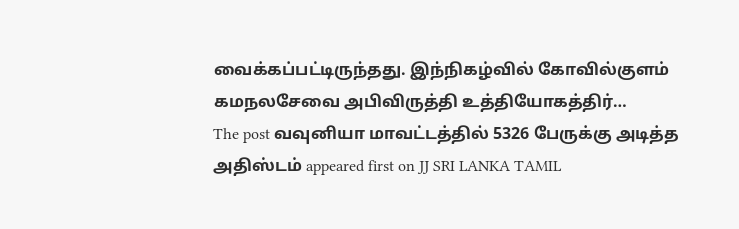வைக்கப்பட்டிருந்தது. இந்நிகழ்வில் கோவில்குளம் கமநலசேவை அபிவிருத்தி உத்தியோகத்திர்…
The post வவுனியா மாவட்டத்தில் 5326 பேருக்கு அடித்த அதிஸ்டம் appeared first on JJ SRI LANKA TAMIL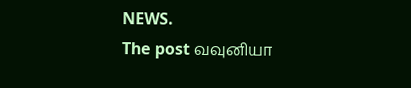NEWS.
The post வவுனியா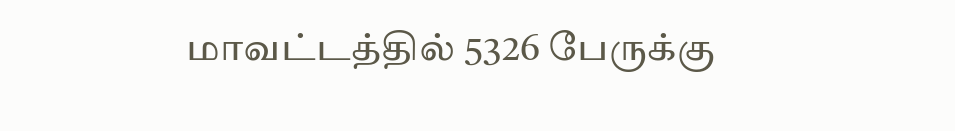மாவட்டத்தில் 5326 பேருக்கு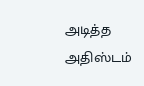அடித்த அதிஸ்டம்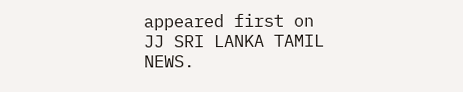appeared first on JJ SRI LANKA TAMIL NEWS.